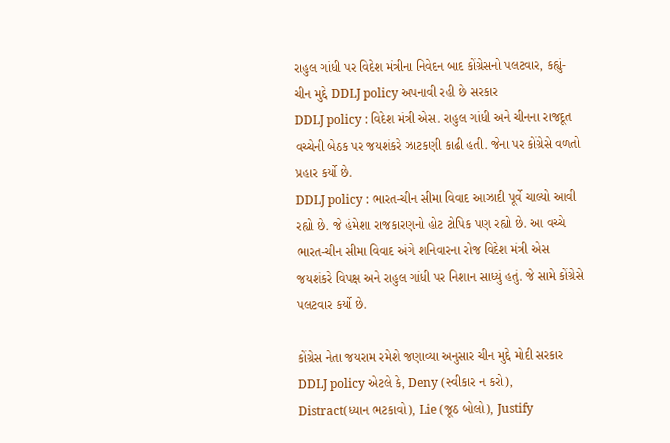રાહુલ ગાંધી પર વિદેશ મંત્રીના નિવેદન બાદ કોંગ્રેસનો પલટવાર, કહ્યું- ચીન મુદ્દે DDLJ policy અપનાવી રહી છે સરકાર
DDLJ policy : વિદેશ મંત્રી એસ. રાહુલ ગાંધી અને ચીનના રાજદૂત વચ્ચેની બેઠક પર જયશંકરે ઝાટકણી કાઢી હતી. જેના પર કોંગ્રેસે વળતો પ્રહાર કર્યો છે.
DDLJ policy : ભારત-ચીન સીમા વિવાદ આઝાદી પૂર્વે ચાલ્યો આવી રહ્યો છે. જે હંમેશા રાજકારણનો હોટ ટોપિક પણ રહ્યો છે. આ વચ્ચે ભારત-ચીન સીમા વિવાદ અંગે શનિવારના રોજ વિદેશ મંત્રી એસ જયશંકરે વિપક્ષ અને રાહુલ ગાંધી પર નિશાન સાધ્યું હતું. જે સામે કોંગ્રેસે પલટવાર કર્યો છે.

કોંગ્રેસ નેતા જયરામ રમેશે જણાવ્યા અનુસાર ચીન મુદ્દે મોદી સરકાર DDLJ policy એટલે કે, Deny (સ્વીકાર ન કરો), Distract(ધ્યાન ભટકાવો), Lie (જૂઠ બોલો), Justify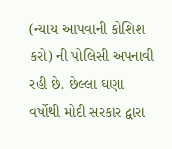(ન્યાય આપવાની કોશિશ કરો) ની પોલિસી અપનાવી રહી છે. છેલ્લા ઘણા વર્ષોથી મોદી સરકાર દ્વારા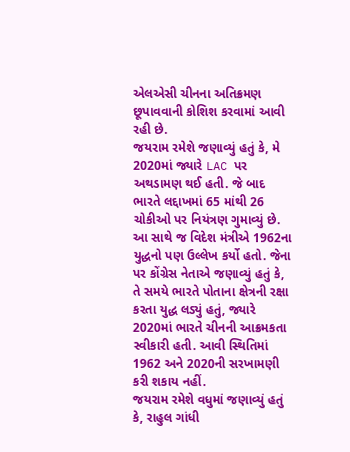એલએસી ચીનના અતિક્રમણ છૂપાવવાની કોશિશ કરવામાં આવી રહી છે.
જયરામ રમેશે જણાવ્યું હતું કે, મે 2020માં જ્યારે LAC પર અથડામણ થઈ હતી. જે બાદ ભારતે લદ્દાખમાં 65 માંથી 26 ચોકીઓ પર નિયંત્રણ ગુમાવ્યું છે. આ સાથે જ વિદેશ મંત્રીએ 1962ના યુદ્ધનો પણ ઉલ્લેખ કર્યો હતો. જેના પર કોંગ્રેસ નેતાએ જણાવ્યું હતું કે, તે સમયે ભારતે પોતાના ક્ષેત્રની રક્ષા કરતા યુદ્ધ લડ્યું હતું, જ્યારે 2020માં ભારતે ચીનની આક્રમકતા સ્વીકારી હતી. આવી સ્થિતિમાં 1962 અને 2020ની સરખામણી કરી શકાય નહીં.
જયરામ રમેશે વધુમાં જણાવ્યું હતું કે, રાહુલ ગાંધી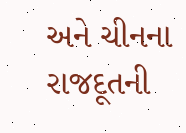અને ચીનના રાજદૂતની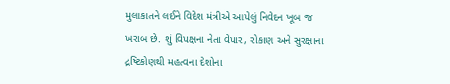મુલાકાતને લઈને વિદેશ મંત્રીએ આપેલું નિવેદન ખૂબ જ ખરાબ છે. શું વિપક્ષના નેતા વેપાર, રોકાણ અને સુરક્ષાના દ્રષ્ટિકોણથી મહત્વના દેશોના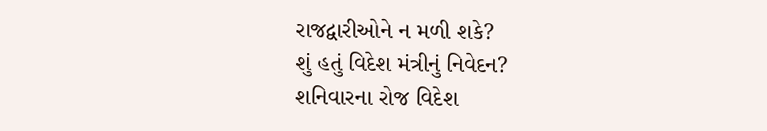રાજદ્વારીઓને ન મળી શકે?
શું હતું વિદેશ મંત્રીનું નિવેદન?
શનિવારના રોજ વિદેશ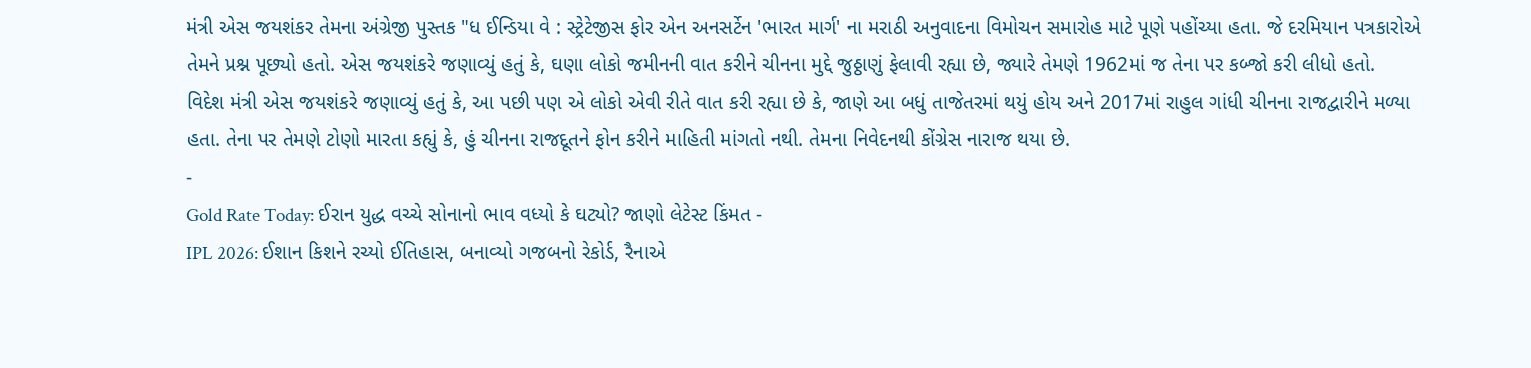મંત્રી એસ જયશંકર તેમના અંગ્રેજી પુસ્તક "ધ ઈન્ડિયા વે : સ્ટ્રેટેજીસ ફોર એન અનસર્ટેન 'ભારત માર્ગ' ના મરાઠી અનુવાદના વિમોચન સમારોહ માટે પૂણે પહોંચ્યા હતા. જે દરમિયાન પત્રકારોએ તેમને પ્રશ્ન પૂછ્યો હતો. એસ જયશંકરે જણાવ્યું હતું કે, ઘણા લોકો જમીનની વાત કરીને ચીનના મુદ્દે જુઠ્ઠાણું ફેલાવી રહ્યા છે, જ્યારે તેમણે 1962માં જ તેના પર કબ્જો કરી લીધો હતો.
વિદેશ મંત્રી એસ જયશંકરે જણાવ્યું હતું કે, આ પછી પણ એ લોકો એવી રીતે વાત કરી રહ્યા છે કે, જાણે આ બધું તાજેતરમાં થયું હોય અને 2017માં રાહુલ ગાંધી ચીનના રાજદ્વારીને મળ્યા હતા. તેના પર તેમણે ટોણો મારતા કહ્યું કે, હું ચીનના રાજદૂતને ફોન કરીને માહિતી માંગતો નથી. તેમના નિવેદનથી કોંગ્રેસ નારાજ થયા છે.
-
Gold Rate Today: ઈરાન યુદ્ધ વચ્ચે સોનાનો ભાવ વધ્યો કે ઘટ્યો? જાણો લેટેસ્ટ કિંમત -
IPL 2026: ઈશાન કિશને રચ્યો ઈતિહાસ, બનાવ્યો ગજબનો રેકોર્ડ, રૈનાએ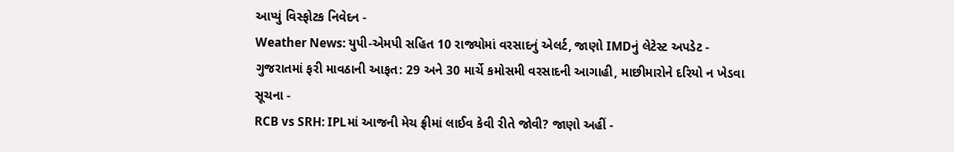આપ્યું વિસ્ફોટક નિવેદન -
Weather News: યુપી-એમપી સહિત 10 રાજ્યોમાં વરસાદનું એલર્ટ, જાણો IMDનું લેટેસ્ટ અપડેટ -
ગુજરાતમાં ફરી માવઠાની આફત: 29 અને 30 માર્ચે કમોસમી વરસાદની આગાહી, માછીમારોને દરિયો ન ખેડવા સૂચના -
RCB vs SRH: IPLમાં આજની મેચ ફ્રીમાં લાઈવ કેવી રીતે જોવી? જાણો અહીં -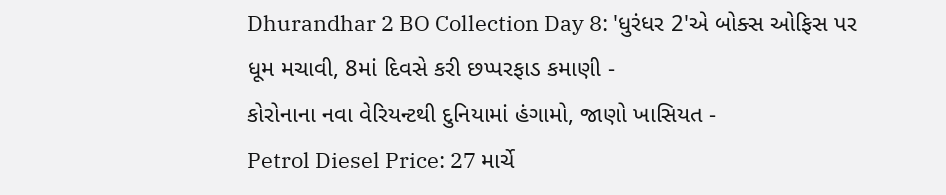Dhurandhar 2 BO Collection Day 8: 'ધુરંધર 2'એ બોક્સ ઓફિસ પર ધૂમ મચાવી, 8માં દિવસે કરી છપ્પરફાડ કમાણી -
કોરોનાના નવા વેરિયન્ટથી દુનિયામાં હંગામો, જાણો ખાસિયત -
Petrol Diesel Price: 27 માર્ચે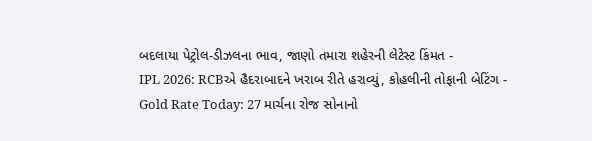બદલાયા પેટ્રોલ-ડીઝલના ભાવ, જાણો તમારા શહેરની લેટેસ્ટ કિંમત -
IPL 2026: RCBએ હૈદરાબાદને ખરાબ રીતે હરાવ્યું, કોહલીની તોફાની બેટિંગ -
Gold Rate Today: 27 માર્ચના રોજ સોનાનો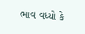ભાવ વધ્યો કે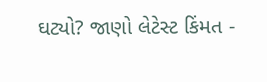ઘટ્યો? જાણો લેટેસ્ટ કિંમત -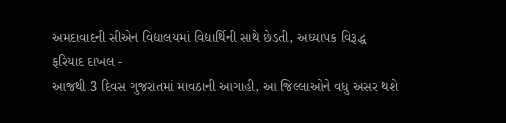અમદાવાદની સીએન વિદ્યાલયમાં વિદ્યાર્થિની સાથે છેડતી, અધ્યાપક વિરૂદ્ધ ફરિયાદ દાખલ -
આજથી 3 દિવસ ગુજરાતમાં માવઠાની આગાહી, આ જિલ્લાઓને વધુ અસર થશે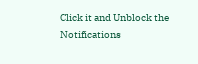Click it and Unblock the Notifications